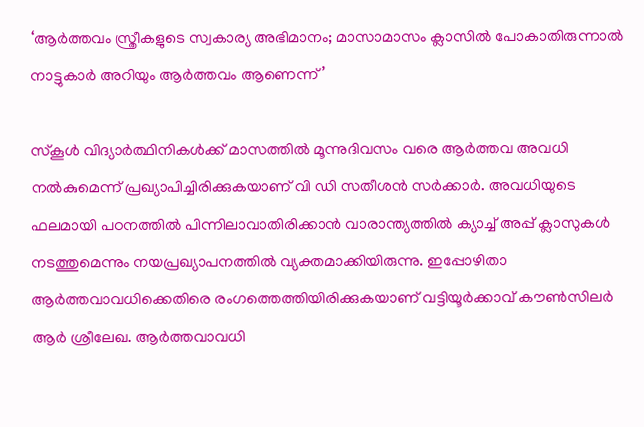‘ആർത്തവം സ്ത്രീകളുടെ സ്വകാര്യ അഭിമാനം; മാസാമാസം ക്ലാസിൽ പോകാതിരുന്നാൽ നാട്ടുകാർ അറിയും ആർത്തവം ആണെന്ന്’

സ്കൂൾ വിദ്യാർത്ഥിനികൾക്ക് മാസത്തിൽ മൂന്നുദിവസം വരെ ആർത്തവ അവധി നൽകുമെന്ന് പ്രഖ്യാപിച്ചിരിക്കുകയാണ് വി ഡി സതീശൻ സർക്കാർ. അവധിയുടെ ഫലമായി പഠനത്തിൽ പിന്നിലാവാതിരിക്കാൻ വാരാന്ത്യത്തിൽ ക്യാച്ച് അപ്പ് ക്ലാസുകൾ നടത്തുമെന്നും നയപ്രഖ്യാപനത്തിൽ വ്യക്തമാക്കിയിരുന്നു. ഇപ്പോഴിതാ ആർത്തവാവധിക്കെതിരെ രംഗത്തെത്തിയിരിക്കുകയാണ് വട്ടിയൂർക്കാവ് കൗൺസിലർ ആർ ശ്രീലേഖ. ആർത്തവാവധി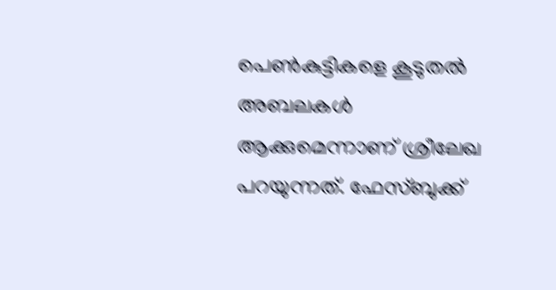പെൺകുട്ടികളെ കൂടുതൽ അബലകൾ ആക്കുമെന്നാണ് ശ്രീലേഖ പറയുന്നത്. ഫേസ്ബുക്ക്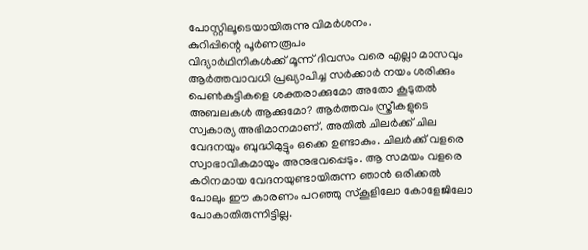പോസ്റ്റിലൂടെയായിരുന്നു വിമർശനം.
കുറിപ്പിന്റെ പൂർണരൂപം
വിദ്യാർഥിനികൾക്ക് മൂന്ന് ദിവസം വരെ എല്ലാ മാസവും ആർത്തവാവധി പ്രഖ്യാപിച്ച സർക്കാർ നയം ശരിക്കും പെൺകുട്ടികളെ ശക്തരാക്കുമോ അതോ കൂടുതൽ അബലകൾ ആക്കുമോ? ആർത്തവം സ്ത്രീകളുടെ സ്വകാര്യ അഭിമാനമാണ്. അതിൽ ചിലർക്ക് ചില വേദനയും ബുദ്ധിമുട്ടും ഒക്കെ ഉണ്ടാകും. ചിലർക്ക് വളരെ സ്വാഭാവികമായും അനുഭവപ്പെടും. ആ സമയം വളരെ കഠിനമായ വേദനയുണ്ടായിരുന്ന ഞാൻ ഒരിക്കൽ പോലും ഈ കാരണം പറഞ്ഞു സ്കൂളിലോ കോളേജിലോ പോകാതിരുന്നിട്ടില്ല.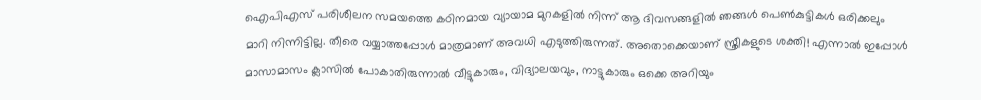ഐപിഎസ് പരിശീലന സമയത്തെ കഠിനമായ വ്യായാമ മുറകളിൽ നിന്ന് ആ ദിവസങ്ങളിൽ ഞങ്ങൾ പെൺകുട്ടികൾ ഒരിക്കലും മാറി നിന്നിട്ടില്ല. തീരെ വയ്യാത്തപ്പോൾ മാത്രമാണ് അവധി എടുത്തിരുന്നത്. അതൊക്കെയാണ് സ്ത്രീകളുടെ ശക്തി! എന്നാൽ ഇപ്പോൾ മാസാമാസം ക്ലാസിൽ പോകാതിരുന്നാൽ വീട്ടുകാരും, വിദ്യാലയവും, നാട്ടുകാരും ഒക്കെ അറിയും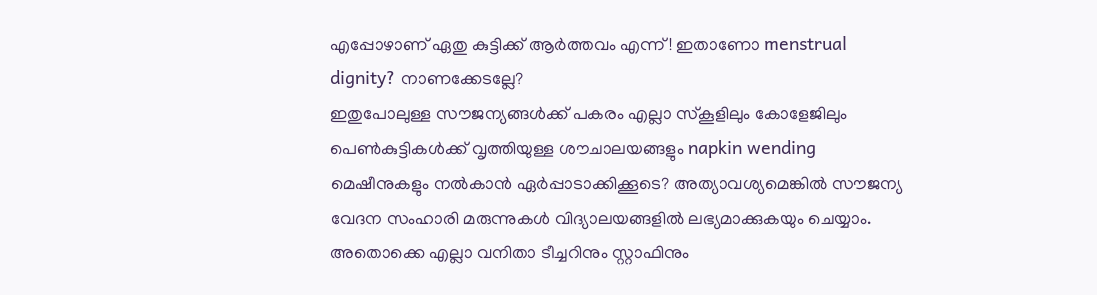എപ്പോഴാണ് ഏതു കുട്ടിക്ക് ആർത്തവം എന്ന്! ഇതാണോ menstrual dignity? നാണക്കേടല്ലേ?
ഇതുപോലുള്ള സൗജന്യങ്ങൾക്ക് പകരം എല്ലാ സ്കൂളിലും കോളേജിലും പെൺകുട്ടികൾക്ക് വൃത്തിയുള്ള ശൗചാലയങ്ങളും napkin wending മെഷീനുകളും നൽകാൻ ഏർപ്പാടാക്കിക്കൂടെ? അത്യാവശ്യമെങ്കിൽ സൗജന്യ വേദന സംഹാരി മരുന്നുകൾ വിദ്യാലയങ്ങളിൽ ലഭ്യമാക്കുകയും ചെയ്യാം. അതൊക്കെ എല്ലാ വനിതാ ടീച്ചറിനും സ്റ്റാഫിനും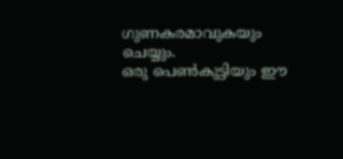ഗുണകരമാവുകയും ചെയ്യും.
ഒരു പെൺകുട്ടിയും ഈ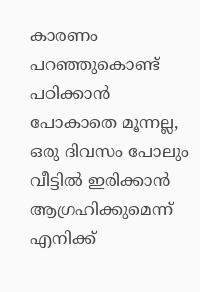കാരണം പറഞ്ഞുകൊണ്ട് പഠിക്കാൻ പോകാതെ മൂന്നല്ല, ഒരു ദിവസം പോലും വീട്ടിൽ ഇരിക്കാൻ ആഗ്രഹിക്കുമെന്ന് എനിക്ക്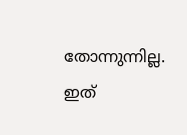തോന്നുന്നില്ല. ഇത്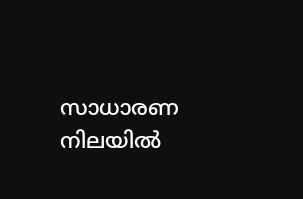സാധാരണ നിലയിൽ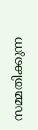സമ്മതിക്കുന്ന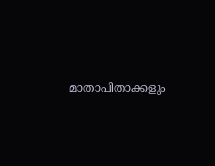മാതാപിതാക്കളും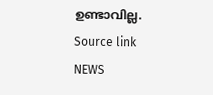ഉണ്ടാവില്ല.
Source link
NEWS